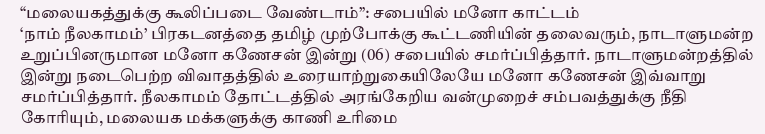“மலையகத்துக்கு கூலிப்படை வேண்டாம்”: சபையில் மனோ காட்டம்
‘நாம் நீலகாமம்’ பிரகடனத்தை தமிழ் முற்போக்கு கூட்டணியின் தலைவரும், நாடாளுமன்ற உறுப்பினருமான மனோ கணேசன் இன்று (06) சபையில் சமர்ப்பித்தார். நாடாளுமன்றத்தில் இன்று நடைபெற்ற விவாதத்தில் உரையாற்றுகையிலேயே மனோ கணேசன் இவ்வாறு சமர்ப்பித்தார். நீலகாமம் தோட்டத்தில் அரங்கேறிய வன்முறைச் சம்பவத்துக்கு நீதி கோரியும், மலையக மக்களுக்கு காணி உரிமை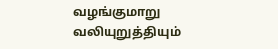வழங்குமாறு வலியுறுத்தியும்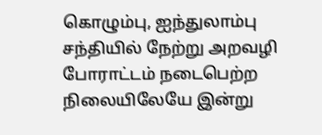கொழும்பு, ஐந்துலாம்பு சந்தியில் நேற்று அறவழி போராட்டம் நடைபெற்ற நிலையிலேயே இன்று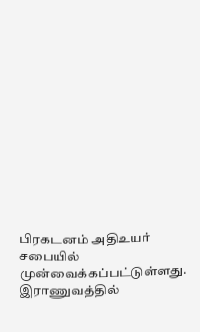பிரகடனம் அதிஉயர் சபையில் முன்வைக்கப்பட்டுள்ளது. இராணுவத்தில்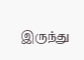இருந்து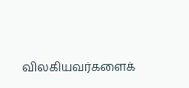விலகியவர்களைக்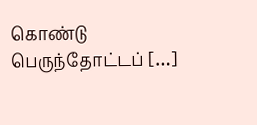கொண்டு பெருந்தோட்டப் […]